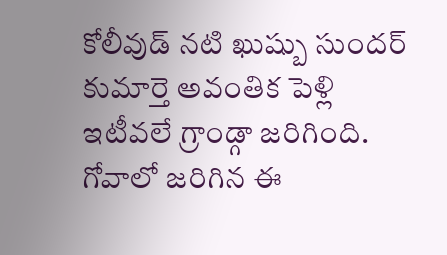కోలీవుడ్ నటి ఖుష్బు సుందర్ కుమార్తె అవంతిక పెళ్లి ఇటీవలే గ్రాండ్గా జరిగింది. గోవాలో జరిగిన ఈ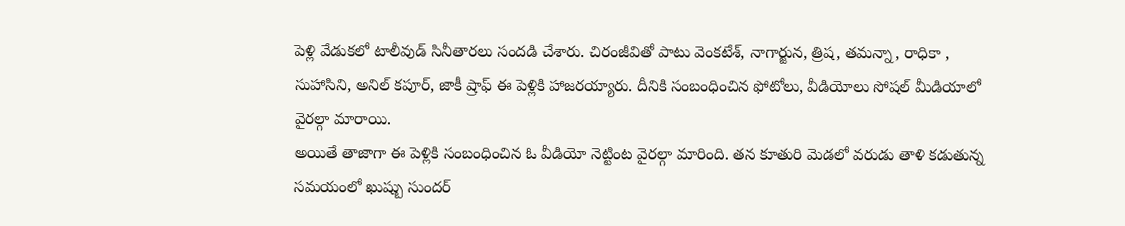పెళ్లి వేడుకలో టాలీవుడ్ సినీతారలు సందడి చేశారు. చిరంజీవితో పాటు వెంకటేశ్, నాగార్జున, త్రిష, తమన్నా, రాధికా , సుహాసిని, అనిల్ కపూర్, జాకీ ష్రాఫ్ ఈ పెళ్లికి హాజరయ్యారు. దీనికి సంబంధించిన ఫోటోలు, వీడియోలు సోషల్ మీడియాలో వైరల్గా మారాయి.
అయితే తాజాగా ఈ పెళ్లికి సంబంధించిన ఓ వీడియో నెట్టింట వైరల్గా మారింది. తన కూతురి మెడలో వరుడు తాళి కడుతున్న సమయంలో ఖుష్బు సుందర్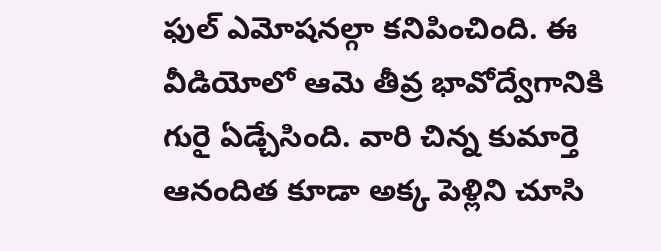ఫుల్ ఎమోషనల్గా కనిపించింది. ఈ వీడియోలో ఆమె తీవ్ర భావోద్వేగానికి గురై ఏడ్చేసింది. వారి చిన్న కుమార్తె ఆనందిత కూడా అక్క పెళ్లిని చూసి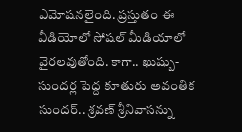ఎమోషనలైంది. ప్రస్తుతం ఈ వీడియోలో సోషల్ మీడియాలో వైరలవుతోంది. కాగా.. ఖుష్బు- సుందర్ల పెద్ద కూతురు అవంతిక సుందర్.. శ్రవణ్ శ్రీనివాసన్ను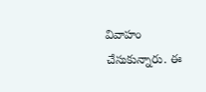వివాహం చేసుకున్నారు. ఈ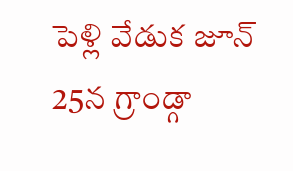పెళ్లి వేడుక జూన్ 25న గ్రాండ్గా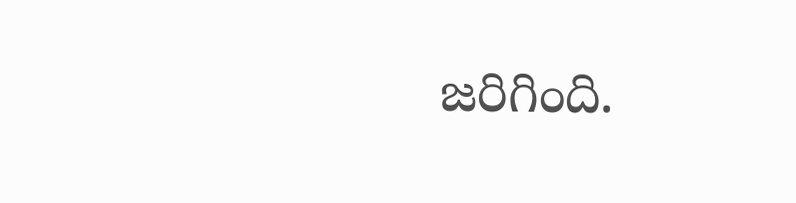జరిగింది.